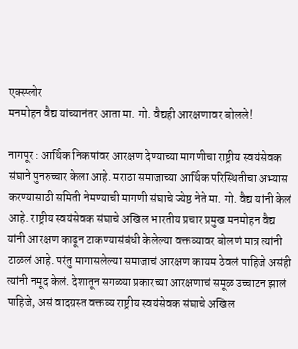एक्स्प्लोर
मनमोहन वैद्य यांच्यानंतर आता मा. गो. वैद्यही आरक्षणावर बोलले!

नागपूर : आर्थिक निकषांवर आरक्षण देण्याच्या मागणीचा राष्ट्रीय स्वयंसेवक संघाने पुनरुच्चार केला आहे. मराठा समाजाच्या आर्थिक परिस्थितीचा अभ्यास करण्यासाठी समिती नेमण्याची मागणी संघाचे ज्येष्ठ नेते मा. गो. वैद्य यांनी केलं आहे. राष्ट्रीय स्वयंसेवक संघाचे अखिल भारतीय प्रचार प्रमुख मनमोहन वैद्य यांनी आरक्षण काढून टाकण्यासंबंधी केलेल्या वक्तव्यावर बोलणं मात्र त्यांनी टाळलं आहे. परंतु मागासलेल्या समाजाचं आरक्षण कायम ठेवलं पाहिजे असंही त्यांनी नमूद केलं. देशातून सगळ्या प्रकारच्या आरक्षणाचं समूळ उच्चाटन झालं पाहिजे, असं वादग्रस्त वक्तव्य राष्ट्रीय स्वयंसेवक संघाचे अखिल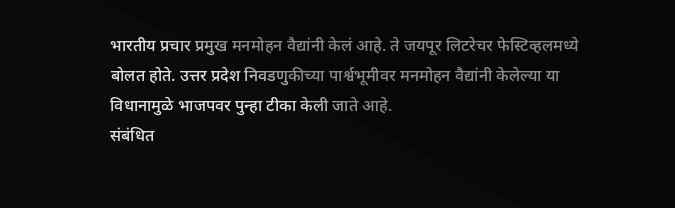भारतीय प्रचार प्रमुख मनमोहन वैद्यांनी केलं आहे. ते जयपूर लिटरेचर फेस्टिव्हलमध्ये बोलत होते. उत्तर प्रदेश निवडणुकीच्या पार्श्वभूमीवर मनमोहन वैद्यांनी केलेल्या या विधानामुळे भाजपवर पुन्हा टीका केली जाते आहे.
संबंधित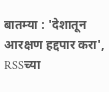बातम्या : 'देशातून आरक्षण हद्दपार करा', RSSच्या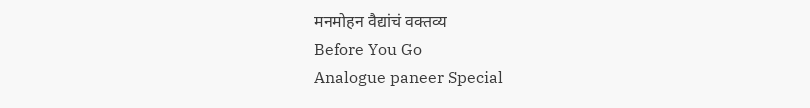मनमोहन वैद्यांचं वक्तव्य
Before You Go
Analogue paneer Special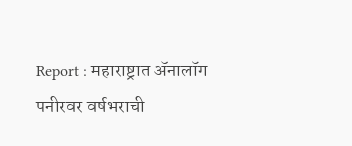Report : महाराष्ट्रात ॲनालॉग पनीरवर वर्षभराची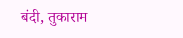बंदी, तुकाराम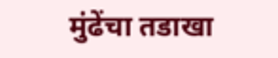मुंढेंचा तडाखा